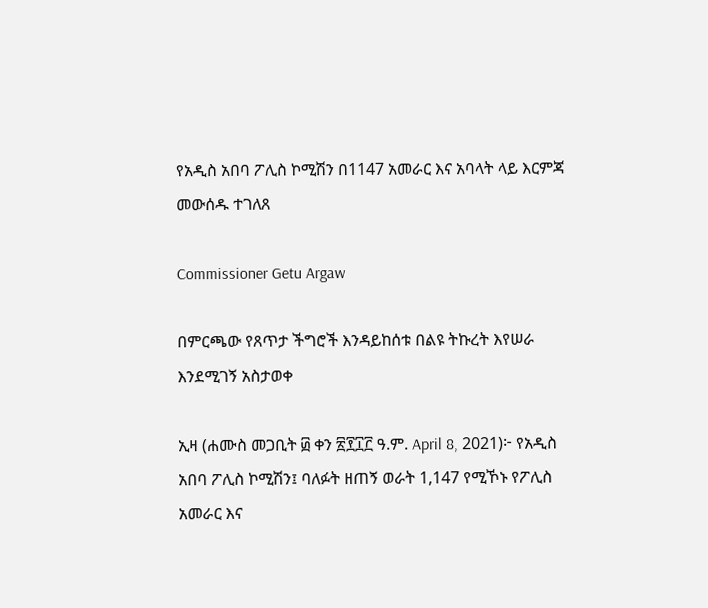የአዲስ አበባ ፖሊስ ኮሚሽን በ1147 አመራር እና አባላት ላይ እርምጃ መውሰዱ ተገለጸ

Commissioner Getu Argaw

በምርጫው የጸጥታ ችግሮች እንዳይከሰቱ በልዩ ትኩረት እየሠራ እንደሚገኝ አስታወቀ

ኢዛ (ሐሙስ መጋቢት ፴ ቀን ፳፻፲፫ ዓ.ም. April 8, 2021)፦ የአዲስ አበባ ፖሊስ ኮሚሽን፤ ባለፉት ዘጠኝ ወራት 1,147 የሚኾኑ የፖሊስ አመራር እና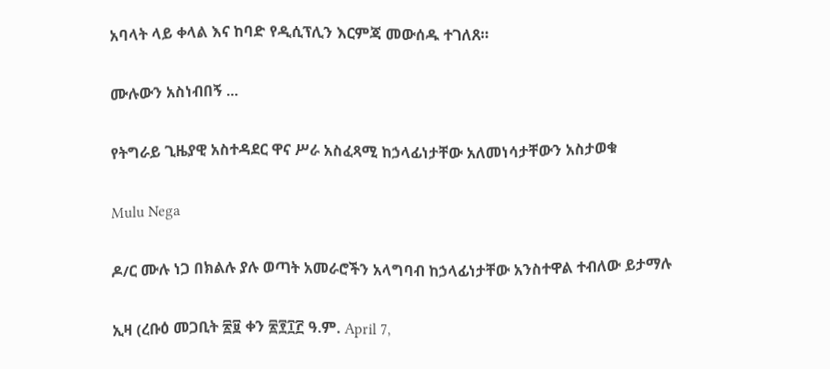አባላት ላይ ቀላል እና ከባድ የዲሲፕሊን እርምጃ መውሰዱ ተገለጸ።

ሙሉውን አስነብበኝ ...

የትግራይ ጊዜያዊ አስተዳደር ዋና ሥራ አስፈጻሚ ከኃላፊነታቸው አለመነሳታቸውን አስታወቁ

Mulu Nega

ዶ/ር ሙሉ ነጋ በክልሉ ያሉ ወጣት አመራሮችን አላግባብ ከኃላፊነታቸው አንስተዋል ተብለው ይታማሉ

ኢዛ (ረቡዕ መጋቢት ፳፱ ቀን ፳፻፲፫ ዓ.ም. April 7,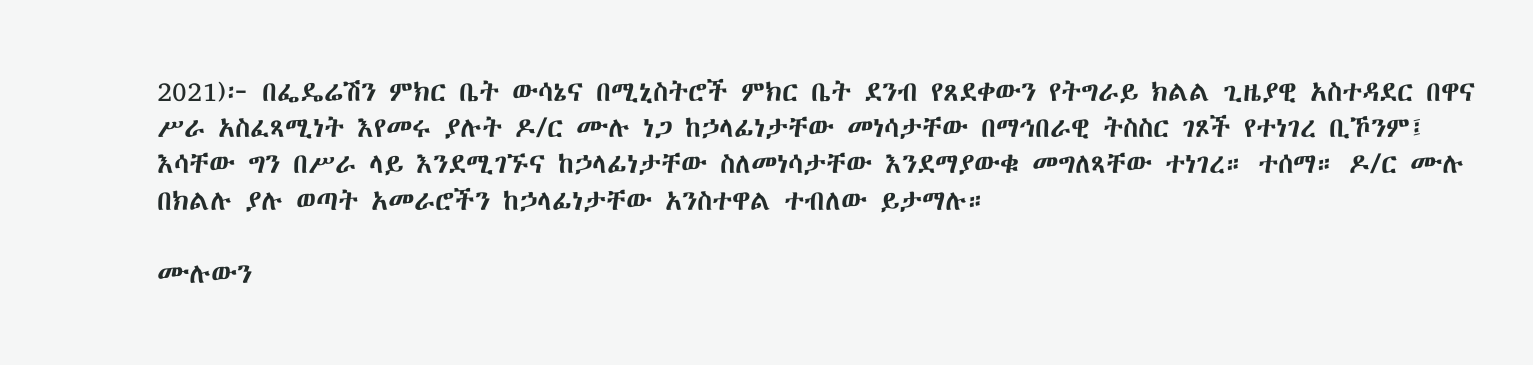2021)፦ በፌዴሬሽን ምክር ቤት ውሳኔና በሚኒስትሮች ምክር ቤት ደንብ የጸደቀውን የትግራይ ክልል ጊዜያዊ አስተዳደር በዋና ሥራ አስፈጻሚነት እየመሩ ያሉት ዶ/ር ሙሉ ነጋ ከኃላፊነታቸው መነሳታቸው በማኅበራዊ ትስስር ገጾች የተነገረ ቢኾንም፤ እሳቸው ግን በሥራ ላይ እንደሚገኙና ከኃላፊነታቸው ስለመነሳታቸው እንደማያውቁ መግለጻቸው ተነገረ። ተሰማ። ዶ/ር ሙሉ በክልሉ ያሉ ወጣት አመራሮችን ከኃላፊነታቸው አንስተዋል ተብለው ይታማሉ።

ሙሉውን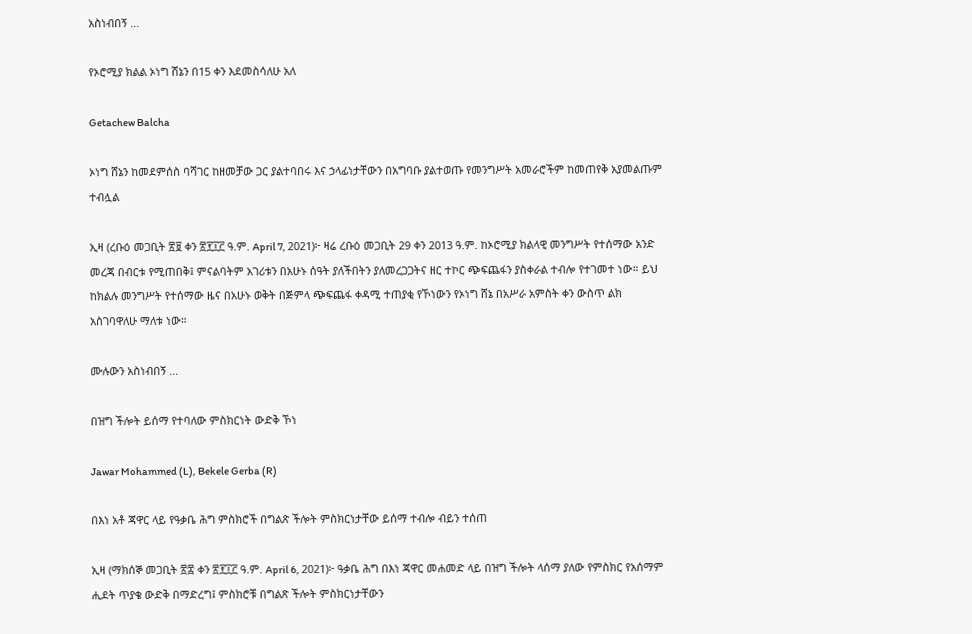አስነብበኝ ...

የኦሮሚያ ክልል ኦነግ ሸኔን በ15 ቀን እደመስሳለሁ አለ

Getachew Balcha

ኦነግ ሸኔን ከመደምሰስ ባሻገር ከዘመቻው ጋር ያልተባበሩ እና ኃላፊነታቸውን በአግባቡ ያልተወጡ የመንግሥት አመራሮችም ከመጠየቅ አያመልጡም ተብሏል

ኢዛ (ረቡዕ መጋቢት ፳፱ ቀን ፳፻፲፫ ዓ.ም. April 7, 2021)፦ ዛሬ ረቡዕ መጋቢት 29 ቀን 2013 ዓ.ም. ከኦሮሚያ ክልላዊ መንግሥት የተሰማው አንድ መረጃ በብርቱ የሚጠበቅ፤ ምናልባትም አገሪቱን በአሁኑ ሰዓት ያለችበትን ያለመረጋጋትና ዘር ተኮር ጭፍጨፋን ያስቀራል ተብሎ የተገመተ ነው። ይህ ከክልሉ መንግሥት የተሰማው ዜና በአሁኑ ወቅት በጅምላ ጭፍጨፋ ቀዳሚ ተጠያቂ የኾነውን የኦነግ ሸኔ በአሥራ አምስት ቀን ውስጥ ልክ አስገባዋለሁ ማለቱ ነው።

ሙሉውን አስነብበኝ ...

በዝግ ችሎት ይሰማ የተባለው ምስክርነት ውድቅ ኾነ

Jawar Mohammed (L), Bekele Gerba (R)

በእነ አቶ ጃዋር ላይ የዓቃቤ ሕግ ምስክሮች በግልጽ ችሎት ምስክርነታቸው ይሰማ ተብሎ ብይን ተሰጠ

ኢዛ (ማክሰኞ መጋቢት ፳፰ ቀን ፳፻፲፫ ዓ.ም. April 6, 2021)፦ ዓቃቤ ሕግ በእነ ጃዋር መሐመድ ላይ በዝግ ችሎት ላሰማ ያለው የምስክር የአሰማም ሒደት ጥያቄ ውድቅ በማድረግ፤ ምስክሮቹ በግልጽ ችሎት ምስክርነታቸውን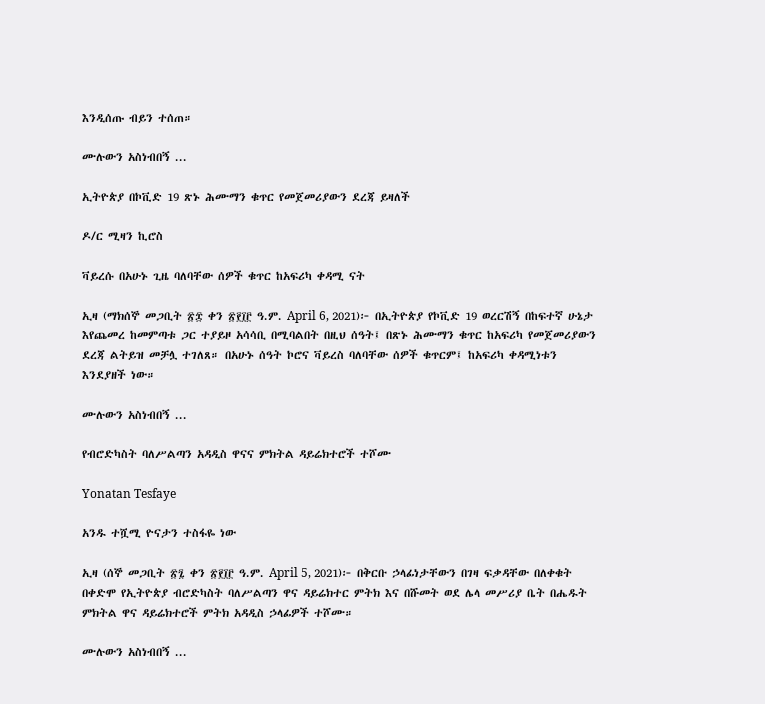እንዲሰጡ ብይን ተሰጠ።

ሙሉውን አስነብበኝ ...

ኢትዮጵያ በኮቪድ 19 ጽኑ ሕሙማን ቁጥር የመጀመሪያውን ደረጃ ይዛለች

ዶ/ር ሚዛን ኪሮስ

ቫይረሱ በአሁኑ ጊዜ ባለባቸው ሰዎች ቁጥር ከአፍሪካ ቀዳሚ ናት

ኢዛ (ማክሰኞ መጋቢት ፳፰ ቀን ፳፻፲፫ ዓ.ም. April 6, 2021)፦ በኢትዮጵያ የኮቪድ 19 ወረርሽኝ በከፍተኛ ሁኔታ እየጨመረ ከመምጣቱ ጋር ተያይዞ አሳሳቢ በሚባልበት በዚህ ሰዓት፤ በጽኑ ሕሙማን ቁጥር ከአፍሪካ የመጀመሪያውን ደረጃ ልትይዝ መቻሏ ተገለጸ። በአሁኑ ሰዓት ኮሮና ቫይረስ ባለባቸው ሰዎች ቁጥርም፤ ከአፍሪካ ቀዳሚነቱን እንደያዘች ነው።

ሙሉውን አስነብበኝ ...

የብሮድካስት ባለሥልጣን አዳዲስ ዋናና ምክትል ዳይሬክተሮች ተሾሙ

Yonatan Tesfaye

አንዱ ተሿሚ ዮናታን ተስፋዬ ነው

ኢዛ (ሰኞ መጋቢት ፳፯ ቀን ፳፻፲፫ ዓ.ም. April 5, 2021)፦ በቅርቡ ኃላፊነታቸውን በገዛ ፍቃዳቸው በለቀቁት በቀድሞ የኢትዮጵያ ብሮድካስት ባለሥልጣን ዋና ዳይሬክተር ምትክ እና በሹመት ወደ ሌላ መሥሪያ ቤት በሔዱት ምክትል ዋና ዳይሬክተሮች ምትክ አዳዲስ ኃላፊዎች ተሾሙ።

ሙሉውን አስነብበኝ ...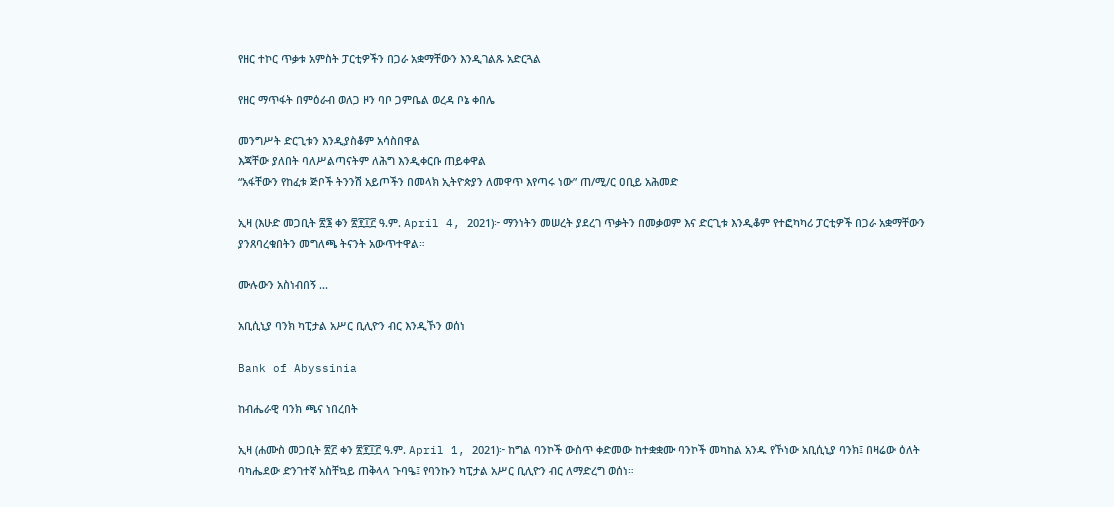የዘር ተኮር ጥቃቱ አምስት ፓርቲዎችን በጋራ አቋማቸውን እንዲገልጹ አድርጓል

የዘር ማጥፋት በምዕራብ ወለጋ ዞን ባቦ ጋምቤል ወረዳ ቦኔ ቀበሌ

መንግሥት ድርጊቱን እንዲያስቆም አሳስበዋል
እጃቸው ያለበት ባለሥልጣናትም ለሕግ እንዲቀርቡ ጠይቀዋል
“አፋቸውን የከፈቱ ጅቦች ትንንሽ አይጦችን በመላክ ኢትዮጵያን ለመዋጥ እየጣሩ ነው” ጠ/ሚ/ር ዐቢይ አሕመድ

ኢዛ (እሁድ መጋቢት ፳፮ ቀን ፳፻፲፫ ዓ.ም. April 4, 2021)፦ ማንነትን መሠረት ያደረገ ጥቃትን በመቃወም እና ድርጊቱ እንዲቆም የተፎካካሪ ፓርቲዎች በጋራ አቋማቸውን ያንጸባረቁበትን መግለጫ ትናንት አውጥተዋል።

ሙሉውን አስነብበኝ ...

አቢሲኒያ ባንክ ካፒታል አሥር ቢሊዮን ብር እንዲኾን ወሰነ

Bank of Abyssinia

ከብሔራዊ ባንክ ጫና ነበረበት

ኢዛ (ሐሙስ መጋቢት ፳፫ ቀን ፳፻፲፫ ዓ.ም. April 1, 2021)፦ ከግል ባንኮች ውስጥ ቀድመው ከተቋቋሙ ባንኮች መካከል አንዱ የኾነው አቢሲኒያ ባንክ፤ በዛሬው ዕለት ባካሔደው ድንገተኛ አስቸኳይ ጠቅላላ ጉባዔ፤ የባንኩን ካፒታል አሥር ቢሊዮን ብር ለማድረግ ወሰነ።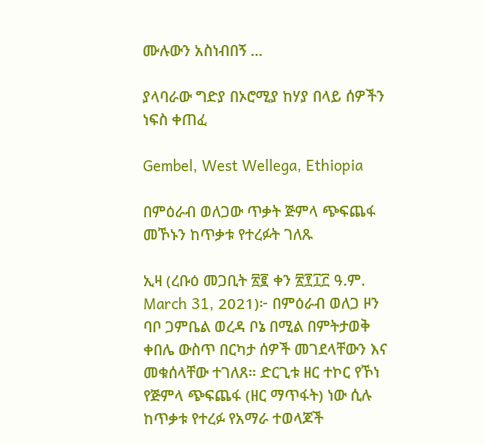ሙሉውን አስነብበኝ ...

ያላባራው ግድያ በኦሮሚያ ከሃያ በላይ ሰዎችን ነፍስ ቀጠፈ

Gembel, West Wellega, Ethiopia

በምዕራብ ወለጋው ጥቃት ጅምላ ጭፍጨፋ መኾኑን ከጥቃቱ የተረፉት ገለጹ

ኢዛ (ረቡዕ መጋቢት ፳፪ ቀን ፳፻፲፫ ዓ.ም. March 31, 2021)፦ በምዕራብ ወለጋ ዞን ባቦ ጋምቤል ወረዳ ቦኔ በሚል በምትታወቅ ቀበሌ ውስጥ በርካታ ሰዎች መገደላቸውን እና መቁሰላቸው ተገለጸ። ድርጊቱ ዘር ተኮር የኾነ የጅምላ ጭፍጨፋ (ዘር ማጥፋት) ነው ሲሉ ከጥቃቱ የተረፉ የአማራ ተወላጆች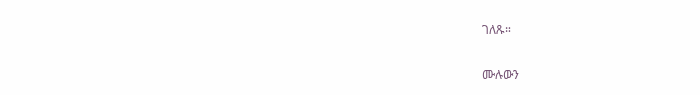ገለጹ።

ሙሉውን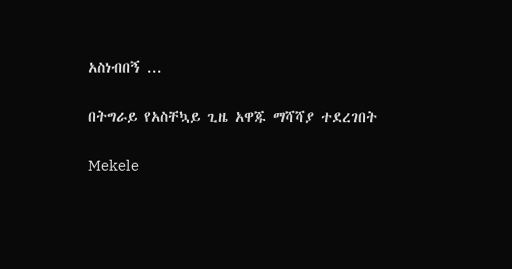አስነብበኝ ...

በትግራይ የአስቸኳይ ጊዜ አዋጁ ማሻሻያ ተደረገበት

Mekele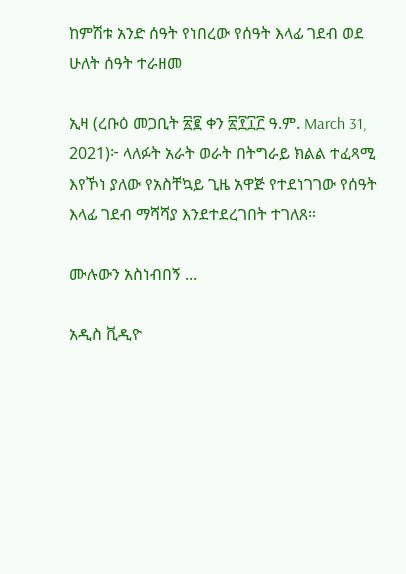ከምሽቱ አንድ ሰዓት የነበረው የሰዓት እላፊ ገደብ ወደ ሁለት ሰዓት ተራዘመ

ኢዛ (ረቡዕ መጋቢት ፳፪ ቀን ፳፻፲፫ ዓ.ም. March 31, 2021)፦ ላለፉት አራት ወራት በትግራይ ክልል ተፈጻሚ እየኾነ ያለው የአስቸኳይ ጊዜ አዋጅ የተደነገገው የሰዓት እላፊ ገደብ ማሻሻያ እንደተደረገበት ተገለጸ።

ሙሉውን አስነብበኝ ...

አዲስ ቪዲዮ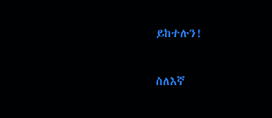ይከተሉን!

ስለእኛ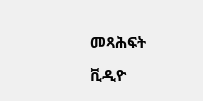መጻሕፍት

ቪዲዮ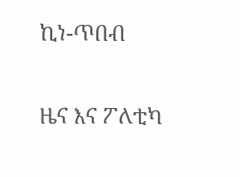ኪነ-ጥበብ

ዜና እና ፖለቲካ